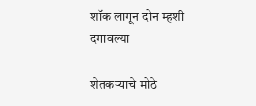शॉक लागून दोन म्हशी दगावल्या

शेतकर्‍याचे मोठे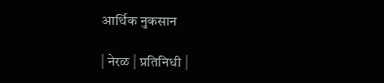आर्थिक नुकसान

| नेरळ | प्रतिनिधी |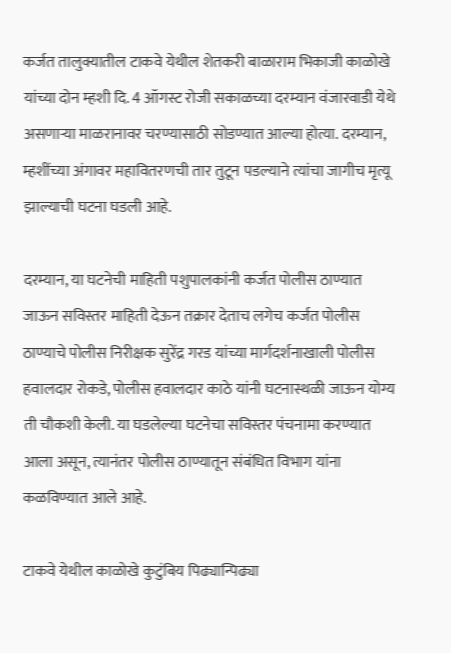कर्जत तालुक्यातील टाकवे येथील शेतकरी बाळाराम भिकाजी काळोखे यांच्या दोन म्हशी दि. 4 ऑगस्ट रोजी सकाळच्या दरम्यान वंजारवाडी येथे असणार्‍या माळरानावर चरण्यासाठी सोडण्यात आल्या होत्या. दरम्यान, म्हशींच्या अंगावर महावितरणची तार तुटून पडल्याने त्यांचा जागीच मृत्यू झाल्याची घटना घडली आहे.

दरम्यान, या घटनेची माहिती पशुपालकांनी कर्जत पोलीस ठाण्यात जाऊन सविस्तर माहिती देऊन तक्रार देताच लगेच कर्जत पोलीस ठाण्याचे पोलीस निरीक्षक सुरेंद्र गरड यांच्या मार्गदर्शनाखाली पोलीस हवालदार रोकडे, पोलीस हवालदार काठे यांनी घटनास्थळी जाऊन योग्य ती चौकशी केली. या घडलेल्या घटनेचा सविस्तर पंचनामा करण्यात आला असून, त्यानंतर पोलीस ठाण्यातून संबंधित विभाग यांना कळविण्यात आले आहे.

टाकवे येथील काळोखे कुटुंबिय पिढ्यान्पिढ्या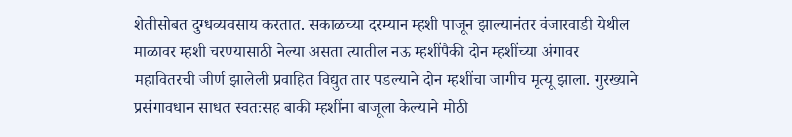शेतीसोबत दुग्धव्यवसाय करतात. सकाळच्या दरम्यान म्हशी पाजून झाल्यानंतर वंजारवाडी येथील माळावर म्हशी चरण्यासाठी नेल्या असता त्यातील नऊ म्हशींपैकी दोन म्हशींच्या अंगावर महावितरची जीर्ण झालेली प्रवाहित विद्युत तार पडल्याने दोन म्हशींचा जागीच मृत्यू झाला. गुरख्याने प्रसंगावधान साधत स्वतःसह बाकी म्हशींना बाजूला केल्याने मोठी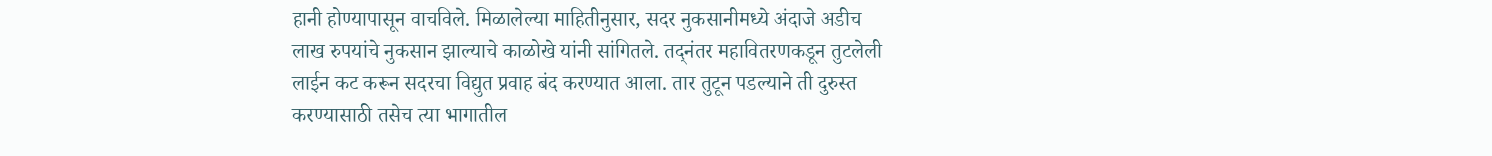हानी होण्यापासून वाचविले. मिळालेल्या माहितीनुसार, सदर नुकसानीमध्ये अंदाजे अडीच लाख रुपयांचे नुकसान झाल्याचे काळोखे यांनी सांगितले. तद्नंतर महावितरणकडून तुटलेली लाईन कट करून सदरचा विद्युत प्रवाह बंद करण्यात आला. तार तुटून पडल्याने ती दुरुस्त करण्यासाठी तसेच त्या भागातील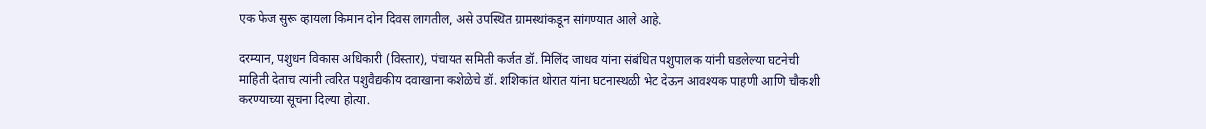एक फेज सुरू व्हायला किमान दोन दिवस लागतील, असे उपस्थित ग्रामस्थांकडून सांगण्यात आले आहे.

दरम्यान, पशुधन विकास अधिकारी (विस्तार), पंचायत समिती कर्जत डॉ. मिलिंद जाधव यांना संबंधित पशुपालक यांनी घडलेल्या घटनेची माहिती देताच त्यांनी त्वरित पशुवैद्यकीय दवाखाना कशेळेचे डॉ. शशिकांत थोरात यांना घटनास्थळी भेट देऊन आवश्यक पाहणी आणि चौकशी करण्याच्या सूचना दिल्या होत्या.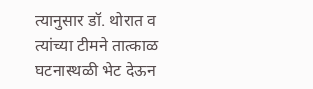त्यानुसार डॉ. थोरात व त्यांच्या टीमने तात्काळ घटनास्थळी भेट देऊन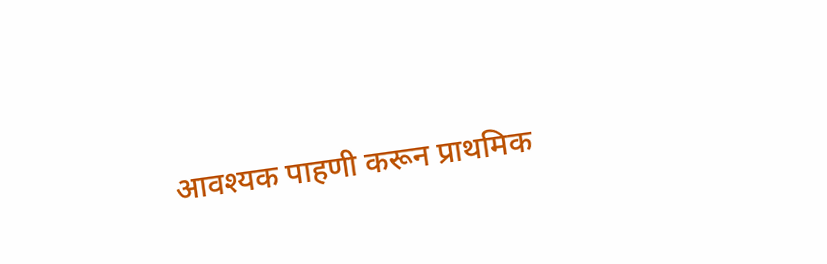आवश्यक पाहणी करून प्राथमिक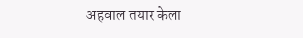अहवाल तयार केला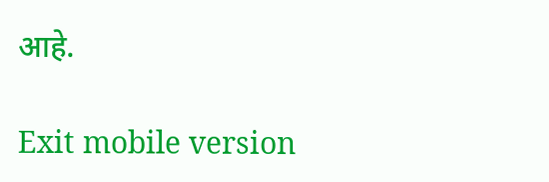आहे.

Exit mobile version